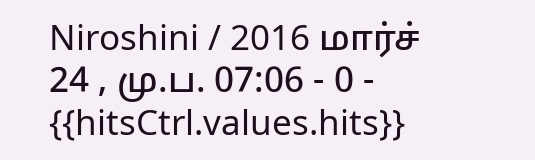Niroshini / 2016 மார்ச் 24 , மு.ப. 07:06 - 0 - {{hitsCtrl.values.hits}}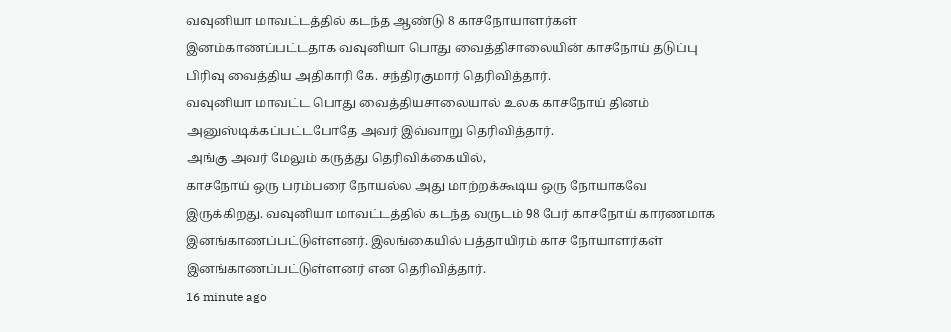வவுனியா மாவட்டத்தில் கடந்த ஆண்டு 8 காசநோயாளர்கள் இனம்காணப்பட்டதாக வவுனியா பொது வைத்திசாலையின் காசநோய் தடுப்பு பிரிவு வைத்திய அதிகாரி கே. சந்திரகுமார் தெரிவித்தார்.
வவுனியா மாவட்ட பொது வைத்தியசாலையால் உலக காசநோய் தினம் அனுஸ்டிக்கப்பட்டபோதே அவர் இவ்வாறு தெரிவித்தார்.
அங்கு அவர் மேலும் கருத்து தெரிவிக்கையில்,
காசநோய் ஒரு பரம்பரை நோயல்ல அது மாற்றக்கூடிய ஒரு நோயாகவே இருக்கிறது. வவுனியா மாவட்டத்தில் கடந்த வருடம் 98 பேர் காசநோய் காரணமாக இனங்காணப்பட்டுள்ளனர். இலங்கையில் பத்தாயிரம் காச நோயாளர்கள் இனங்காணப்பட்டுள்ளனர் என தெரிவித்தார்.
16 minute ago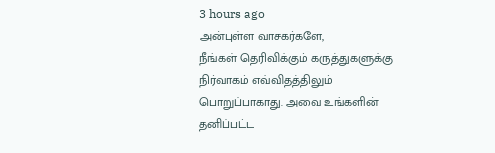3 hours ago
அன்புள்ள வாசகர்களே,
நீங்கள் தெரிவிக்கும் கருத்துகளுக்கு நிர்வாகம் எவ்விதத்திலும் பொறுப்பாகாது. அவை உங்களின் தனிப்பட்ட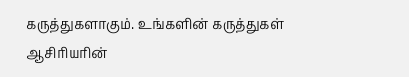கருத்துகளாகும். உங்களின் கருத்துகள் ஆசிரியரின்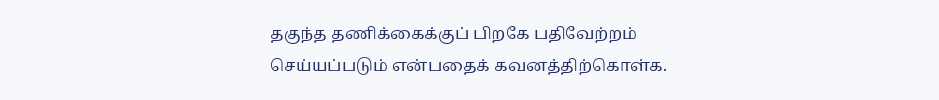தகுந்த தணிக்கைக்குப் பிறகே பதிவேற்றம் செய்யப்படும் என்பதைக் கவனத்திற்கொள்க.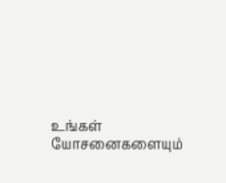உங்கள் யோசனைகளையும்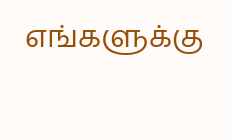எங்களுக்கு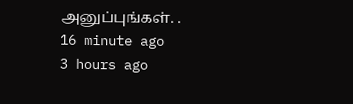அனுப்புங்கள். .
16 minute ago
3 hours ago